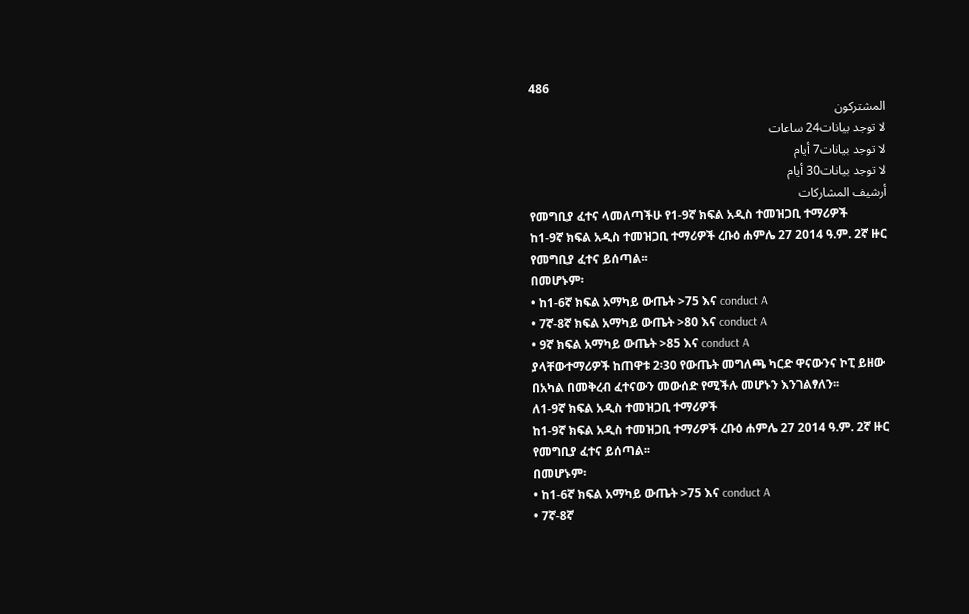486
المشتركون
لا توجد بيانات24 ساعات
لا توجد بيانات7 أيام
لا توجد بيانات30 أيام
أرشيف المشاركات
የመግቢያ ፈተና ላመለጣችሁ የ1-9ኛ ክፍል አዲስ ተመዝጋቢ ተማሪዎች
ከ1-9ኛ ክፍል አዲስ ተመዝጋቢ ተማሪዎች ረቡዕ ሐምሌ 27 2014 ዓ.ም. 2ኛ ዙር የመግቢያ ፈተና ይሰጣል፡፡
በመሆኑም፡
• ከ1-6ኛ ክፍል አማካይ ውጤት >75 እና conduct A
• 7ኛ-8ኛ ክፍል አማካይ ውጤት >80 እና conduct A
• 9ኛ ክፍል አማካይ ውጤት >85 እና conduct A
ያላቸውተማሪዎች ከጠዋቱ 2፡30 የውጤት መግለጫ ካርድ ዋናውንና ኮፒ ይዘው በአካል በመቅረብ ፈተናውን መውሰድ የሚችሉ መሆኑን እንገልፃለን፡፡
ለ1-9ኛ ክፍል አዲስ ተመዝጋቢ ተማሪዎች
ከ1-9ኛ ክፍል አዲስ ተመዝጋቢ ተማሪዎች ረቡዕ ሐምሌ 27 2014 ዓ.ም. 2ኛ ዙር የመግቢያ ፈተና ይሰጣል፡፡
በመሆኑም፡
• ከ1-6ኛ ክፍል አማካይ ውጤት >75 እና conduct A
• 7ኛ-8ኛ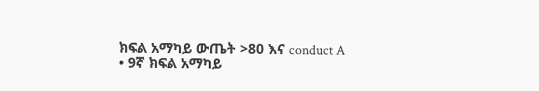ክፍል አማካይ ውጤት >80 እና conduct A
• 9ኛ ክፍል አማካይ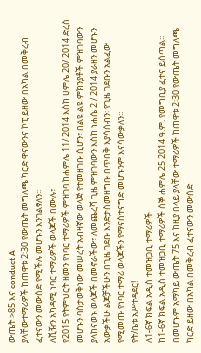ውጤት >85 እና conduct A
ያላቸውተማሪዎች ከጠዋቱ 2፡30 የውጤት መግለጫ ካርድ ዋናውንና ኮፒ ይዘው በአካል በመቅረብ ፈተናውን መውሰድ የሚችሉ መሆኑን እንገልፃለን፡፡
ለቪዥን አካዳሚ ነባር ተማሪዎች ወላጆች በሙሉ፣
የ2015 የትምህርት ዘመን የነባር ተማሪዎች ምዝገባ ከሐምሌ 11/ 2014 እስከ ሀምሌ 20/ 2014 ድረስ መሆኑን ባስታወቅነው መሠረት አብዛኛው ወላጅ የተመዘገቡ ሲሆን፣ በልዩ ልዩ ምክንያቶች ምዝገባውን ያላከናወኑ ወላጆች በመኖራችው፣ ለመጨረሻ ጊዜ ምዝገባውን እስከ ነሐሴ 2 / 2014 ያራዘን መሆኑን አውቃችሁ ልጆቻችሁን በጊዜ ገደቡ እንድታስመዘግቡ በጥበቅ እያሳሰብን፡ የጊዜ ገደቡን አልፈው የሚመጡ የነባር ተማሪ ወላጆችን የማናስተናግድ መሆኑንም እናሳውቃለን።
የት/ቤቱ አሥተዳደር!
ለ1-6ኛ ክፍል አዲስ ተመዝጋቢ ተማሪዎች
ከ1-6ኛ ክፍል አዲስ ተመዝጋቢ ተማሪዎች ሰኞ ሐምሌ 25 2014 ዓ.ም. የመግቢያ ፈተና ይሰጣል፡፡በመሆኑም አማካይ ውጤት 75 እና ከዚያ በላይ ያላቸው ተማሪዎች ከጠዋቱ 2፡30 የውጤት መግለጫ ካርድ ይዘው በአካል በመቅረብ ፈተናውን መውሰድ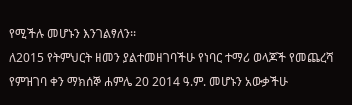የሚችሉ መሆኑን እንገልፃለን፡፡
ለ2015 የትምህርት ዘመን ያልተመዘገባችሁ የነባር ተማሪ ወላጆች የመጨረሻ የምዝገባ ቀን ማክሰኞ ሐምሌ 20 2014 ዓ.ም. መሆኑን አውቃችሁ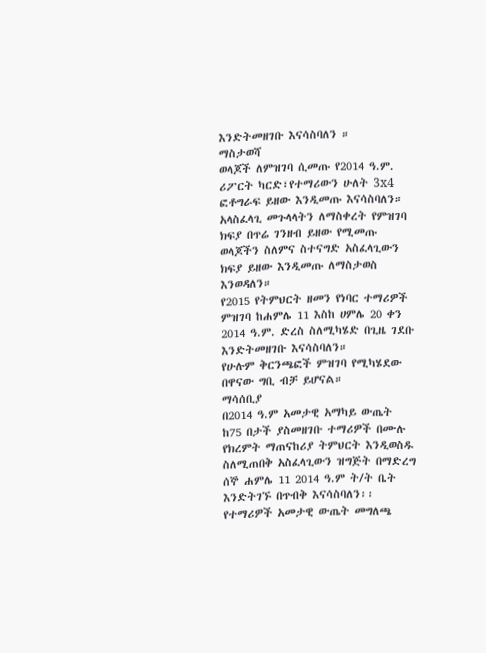እንድትመዘገቡ እናሳስባለን ።
ማስታወሻ
ወላጆች ለምዝገባ ሲመጡ የ2014 ዓ.ም. ሪፖርት ካርድ፣የተማሪውን ሁለት 3x4 ፎቶግራፍ ይዘው እንዲመጡ እናሳስባለን።
አላስፈላጊ መጉላላትን ለማስቀረት የምዝገባ ክፍያ በጥሬ ገንዘብ ይዘው የሚመጡ ወላጆችን ስለምና ስተናግድ አስፈላጊውን ክፍያ ይዘው እንዲመጡ ለማስታወስ እንወዳለን።
የ2015 የትምህርት ዘመን የነባር ተማሪዎች ምዝገባ ከሐምሌ 11 እስከ ሀምሌ 20 ቀን 2014 ዓ.ም. ድረስ ስለሚካሄድ በጊዜ ገደቡ እንድትመዘገቡ እናሳስባለን።
የሁሉም ቅርንጫፎች ምዝገባ የሚካሄደው በዋናው ግቢ ብቻ ይሆናል።
ማሳሰቢያ
በ2014 ዓ.ም አመታዊ አማካይ ውጤት ከ75 በታች ያስመዘገቡ ተማሪዎች በሙሉ የክረምት ማጠናከሪያ ትምህርት እንዲወስዱ ስለሚጠበቅ አስፈላጊውን ዝግጅት በማድረግ ሰኞ ሐምሌ 11 2014 ዓ.ም ት/ት ቤት እንድትገኙ በጥብቅ እናሳስባለን፡፡
የተማሪዎች አመታዊ ውጤት መግለጫ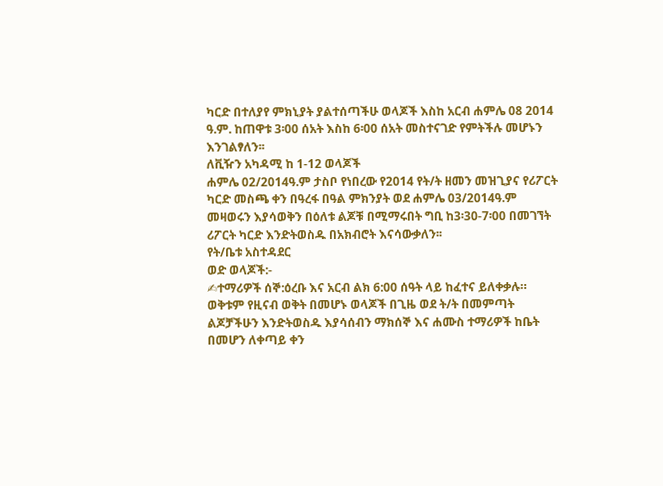ካርድ በተለያየ ምክኒያት ያልተሰጣችሁ ወላጆች እስከ አርብ ሐምሌ 08 2014 ዓ.ም. ከጠዋቱ 3፡00 ሰአት እስከ 6፡00 ሰአት መስተናገድ የምትችሉ መሆኑን እንገልፃለን፡፡
ለቪዥን አካዳሚ ከ 1-12 ወላጆች
ሐምሌ 02/2014ዓ.ም ታስቦ የነበረው የ2014 የት/ት ዘመን መዝጊያና የሪፖርት ካርድ መስጫ ቀን በዓረፋ በዓል ምክንያት ወደ ሐምሌ 03/2014ዓ.ም መዛወሩን እያሳወቅን በዕለቱ ልጆቹ በሚማሩበት ግቢ ከ3፡30-7፡00 በመገኘት ሪፖርት ካርድ እንድትወስዱ በአክብሮት እናሳውቃለን፡፡
የት/ቤቱ አስተዳደር
ወድ ወላጆች:-
✍ተማሪዎች ሰኞ:ዕረቡ እና አርብ ልክ 6:00 ሰዓት ላይ ከፈተና ይለቀቃሉ። ወቅቱም የዚናብ ወቅት በመሆኑ ወላጆች በጊዜ ወደ ት/ት በመምጣት ልጆቻችሁን እንድትወስዱ እያሳሰብን ማክሰኞ እና ሐሙስ ተማሪዎች ከቤት በመሆን ለቀጣይ ቀን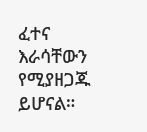ፈተና እራሳቸውን የሚያዘጋጁ ይሆናል።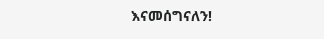እናመሰግናለን!